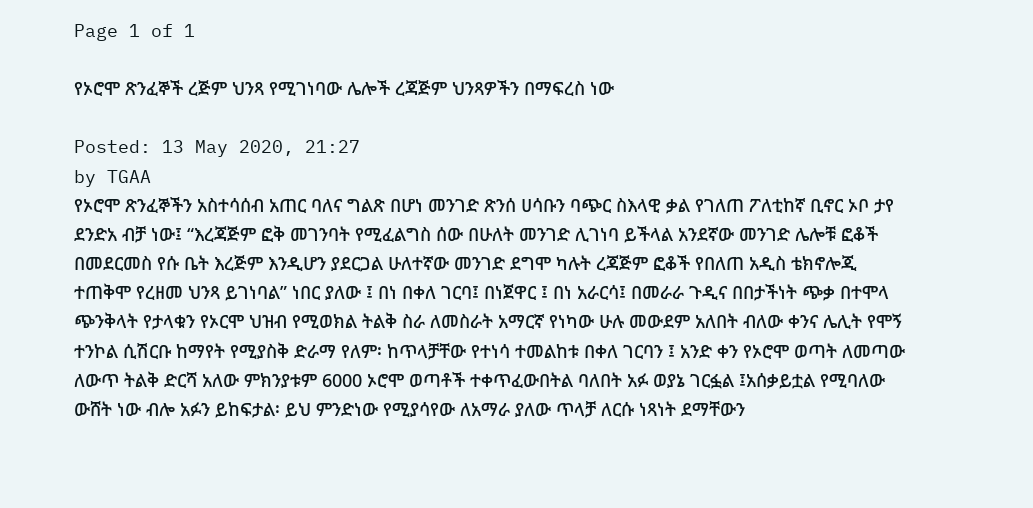Page 1 of 1

የኦሮሞ ጽንፈኞች ረጅም ህንጻ የሚገነባው ሌሎች ረጃጅም ህንጻዎችን በማፍረስ ነው

Posted: 13 May 2020, 21:27
by TGAA
የኦሮሞ ጽንፈኞችን አስተሳሰብ አጠር ባለና ግልጽ በሆነ መንገድ ጽንሰ ሀሳቡን ባጭር ስእላዊ ቃል የገለጠ ፖለቲከኛ ቢኖር ኦቦ ታየ ደንድአ ብቻ ነው፤ “እረጃጅም ፎቅ መገንባት የሚፈልግስ ሰው በሁለት መንገድ ሊገነባ ይችላል አንደኛው መንገድ ሌሎቹ ፎቆች በመደርመስ የሱ ቤት እረጅም እንዲሆን ያደርጋል ሁለተኛው መንገድ ደግሞ ካሉት ረጃጅም ፎቆች የበለጠ አዲስ ቴክኖሎጂ ተጠቅሞ የረዘመ ህንጻ ይገነባል” ነበር ያለው ፤ በነ በቀለ ገርባ፤ በነጀዋር ፤ በነ አራርሳ፤ በመራራ ጉዲና በበታችነት ጭቃ በተሞላ ጭንቅላት የታላቁን የኦርሞ ህዝብ የሚወክል ትልቅ ስራ ለመስራት አማርኛ የነካው ሁሉ መውደም አለበት ብለው ቀንና ሌሊት የሞኝ ተንኮል ሲሽርቡ ከማየት የሚያስቅ ድራማ የለም፡ ከጥላቻቸው የተነሳ ተመልከቱ በቀለ ገርባን ፤ አንድ ቀን የኦሮሞ ወጣት ለመጣው ለውጥ ትልቅ ድርሻ አለው ምክንያቱም 6000 ኦሮሞ ወጣቶች ተቀጥፈውበትል ባለበት አፉ ወያኔ ገርፏል ፤አሰቃይቷል የሚባለው ውሸት ነው ብሎ አፉን ይከፍታል፡ ይህ ምንድነው የሚያሳየው ለአማራ ያለው ጥላቻ ለርሱ ነጻነት ደማቸውን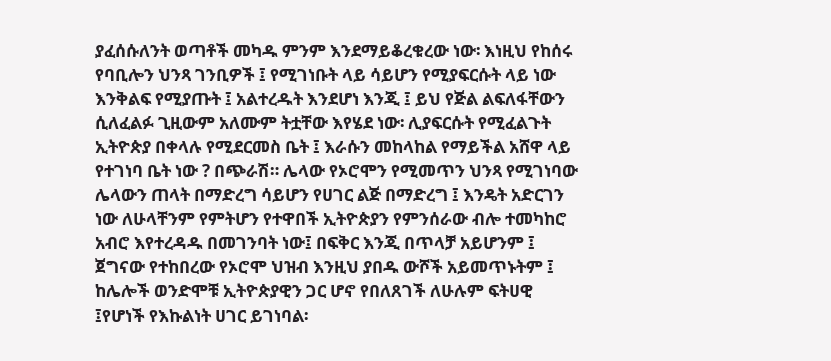ያፈሰሱለንት ወጣቶች መካዱ ምንም እንደማይቆረቁረው ነው፡ እነዚህ የከሰሩ የባቢሎን ህንጻ ገንቢዎች ፤ የሚገነቡት ላይ ሳይሆን የሚያፍርሱት ላይ ነው እንቅልፍ የሚያጡት ፤ አልተረዱት እንደሆነ እንጂ ፤ ይህ የጅል ልፍለፋቸውን ሲለፈልፉ ጊዚውም አለሙም ትቷቸው እየሄደ ነው፡ ሊያፍርሱት የሚፈልጉት ኢትዮጵያ በቀላሉ የሚደርመስ ቤት ፤ እራሱን መከላከል የማይችል አሸዋ ላይ የተገነባ ቤት ነው ? በጭራሽ። ሌላው የኦሮሞን የሚመጥን ህንጻ የሚገነባው ሌላውን ጠላት በማድረግ ሳይሆን የሀገር ልጅ በማድረግ ፤ እንዴት አድርገን ነው ለሁላቸንም የምትሆን የተዋበች ኢትዮጵያን የምንሰራው ብሎ ተመካከሮ አብሮ እየተረዳዱ በመገንባት ነው፤ በፍቅር እንጂ በጥላቻ አይሆንም ፤ ጀግናው የተከበረው የኦሮሞ ህዝብ እንዚህ ያበዱ ውሾች አይመጥኑትም ፤ ከሌሎች ወንድሞቹ ኢትዮጵያዊን ጋር ሆኖ የበለጸገች ለሁሉም ፍትሀዊ ፤የሆነች የእኩልነት ሀገር ይገነባል፡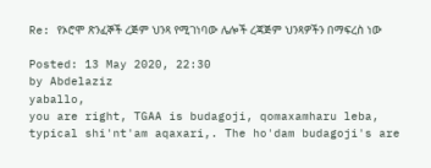Re: የኦሮሞ ጽንፈኞች ረጅም ህንጻ የሚገነባው ሌሎች ረጃጅም ህንጻዎችን በማፍረስ ነው

Posted: 13 May 2020, 22:30
by Abdelaziz
yaballo,
you are right, TGAA is budagoji, qomaxamharu leba, typical shi'nt'am aqaxari,. The ho'dam budagoji's are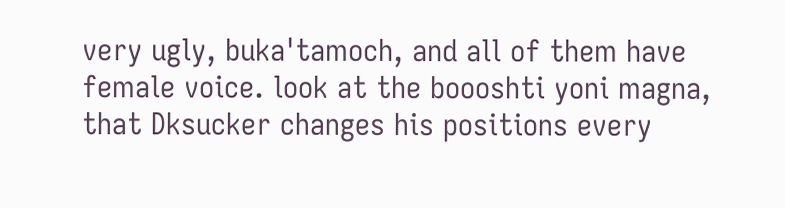very ugly, buka'tamoch, and all of them have female voice. look at the boooshti yoni magna, that Dksucker changes his positions every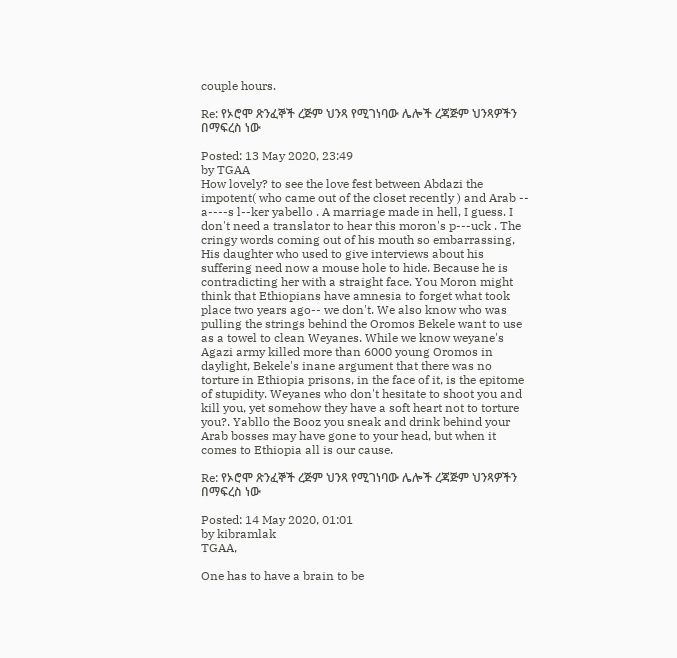couple hours.

Re: የኦሮሞ ጽንፈኞች ረጅም ህንጻ የሚገነባው ሌሎች ረጃጅም ህንጻዎችን በማፍረስ ነው

Posted: 13 May 2020, 23:49
by TGAA
How lovely? to see the love fest between Abdazi the impotent( who came out of the closet recently ) and Arab -- a----s l--ker yabello . A marriage made in hell, I guess. I don't need a translator to hear this moron's p---uck . The cringy words coming out of his mouth so embarrassing, His daughter who used to give interviews about his suffering need now a mouse hole to hide. Because he is contradicting her with a straight face. You Moron might think that Ethiopians have amnesia to forget what took place two years ago-- we don't. We also know who was pulling the strings behind the Oromos Bekele want to use as a towel to clean Weyanes. While we know weyane's Agazi army killed more than 6000 young Oromos in daylight, Bekele's inane argument that there was no torture in Ethiopia prisons, in the face of it, is the epitome of stupidity. Weyanes who don't hesitate to shoot you and kill you, yet somehow they have a soft heart not to torture you?. Yabllo the Booz you sneak and drink behind your Arab bosses may have gone to your head, but when it comes to Ethiopia all is our cause.

Re: የኦሮሞ ጽንፈኞች ረጅም ህንጻ የሚገነባው ሌሎች ረጃጅም ህንጻዎችን በማፍረስ ነው

Posted: 14 May 2020, 01:01
by kibramlak
TGAA,

One has to have a brain to be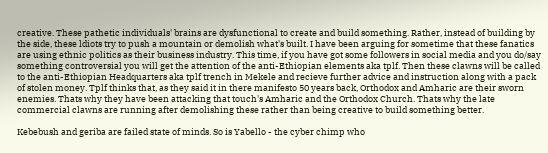creative. These pathetic individuals' brains are dysfunctional to create and build something. Rather, instead of building by the side, these ldiots try to push a mountain or demolish what's built. I have been arguing for sometime that these fanatics are using ethnic politics as their business industry. This time, if you have got some followers in social media and you do/say something controversial you will get the attention of the anti-Ethiopian elements aka tplf. Then these clawns will be called to the anti-Ethiopian Headquarters aka tplf trench in Mekele and recieve further advice and instruction along with a pack of stolen money. Tplf thinks that, as they said it in there manifesto 50 years back, Orthodox and Amharic are their sworn enemies. Thats why they have been attacking that touch's Amharic and the Orthodox Church. Thats why the late commercial clawns are running after demolishing these rather than being creative to build something better.

Kebebush and geriba are failed state of minds. So is Yabello - the cyber chimp who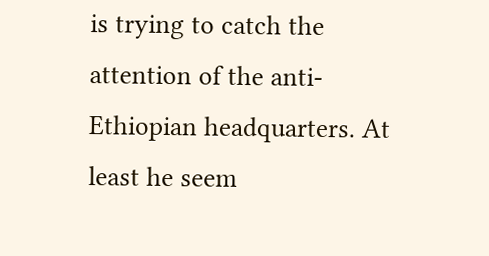is trying to catch the attention of the anti-Ethiopian headquarters. At least he seem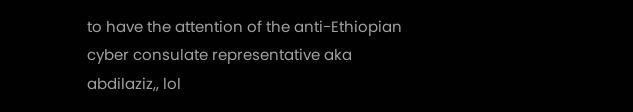to have the attention of the anti-Ethiopian cyber consulate representative aka abdilaziz,, lol